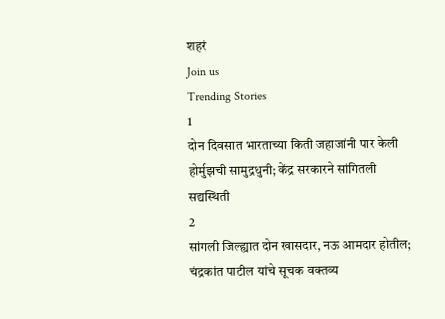शहरं
Join us
Trending Stories
1
दोन दिवसात भारताच्या किती जहाजांनी पार केली होर्मुझची सामुद्रधुनी; केंद्र सरकारने सांगितली सद्यस्थिती
2
सांगली जिल्ह्यात दोन खासदार, नऊ आमदार होतील; चंद्रकांत पाटील यांचे सूचक वक्तव्य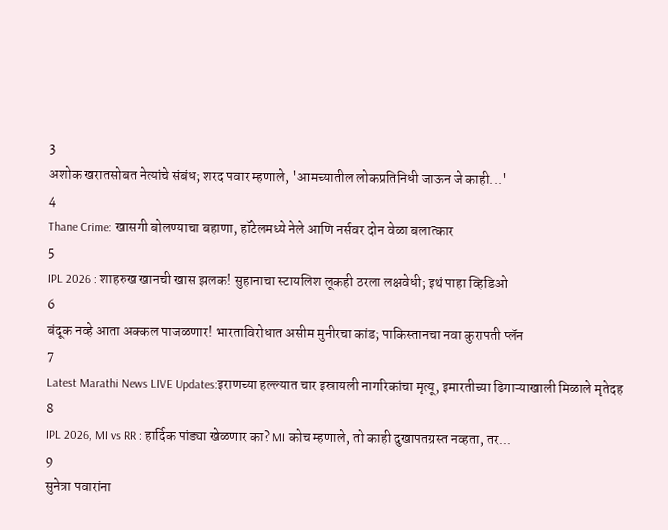3
अशोक खरातसोबत नेत्यांचे संबंध; शरद पवार म्हणाले, 'आमच्यातील लोकप्रतिनिधी जाऊन जे काही...'
4
Thane Crime: खासगी बोलण्याचा बहाणा, हॉटेलमध्ये नेले आणि नर्सवर दोन वेळा बलात्कार
5
IPL 2026 : शाहरुख खानची खास झलक! सुहानाचा स्टायलिश लूकही ठरला लक्षवेधी; इथं पाहा व्हिडिओ
6
बंदूक नव्हे आता अक्कल पाजळणार! भारताविरोधात असीम मुनीरचा कांड; पाकिस्तानचा नवा कुरापती प्लॅन
7
Latest Marathi News LIVE Updates:इराणच्या हल्ल्यात चार इस्रायली नागरिकांचा मृत्यू, इमारतीच्या ढिगाऱ्याखाली मिळाले मृतेदह
8
IPL 2026, MI vs RR : हार्दिक पांड्या खेळणार का? MI कोच म्हणाले, तो काही दुखापतग्रस्त नव्हता, तर...
9
सुनेत्रा पवारांना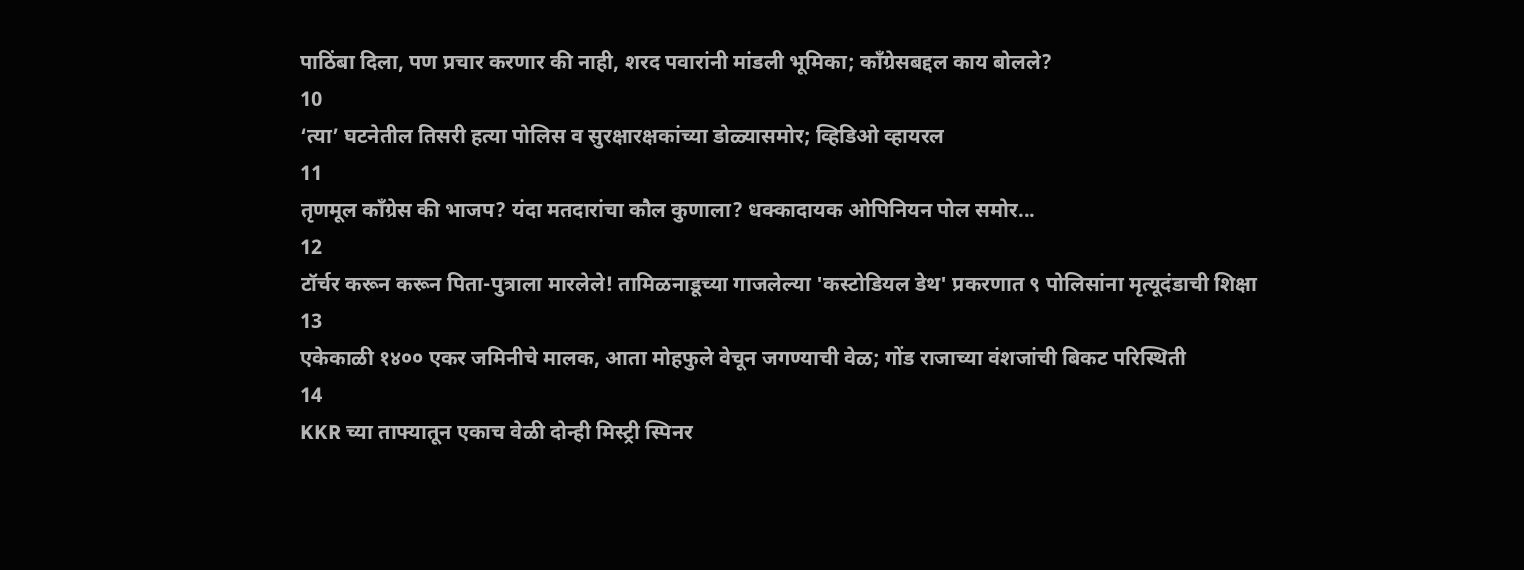पाठिंबा दिला, पण प्रचार करणार की नाही, शरद पवारांनी मांडली भूमिका; काँग्रेसबद्दल काय बोलले?
10
‘त्या’ घटनेतील तिसरी हत्या पोलिस व सुरक्षारक्षकांच्या डोळ्यासमोर; व्हिडिओ व्हायरल
11
तृणमूल काँग्रेस की भाजप? यंदा मतदारांचा कौल कुणाला? धक्कादायक ओपिनियन पोल समोर...
12
टॉर्चर करून करून पिता-पुत्राला मारलेले! तामिळनाडूच्या गाजलेल्या 'कस्टोडियल डेथ' प्रकरणात ९ पोलिसांना मृत्यूदंडाची शिक्षा
13
एकेकाळी १४०० एकर जमिनीचे मालक, आता मोहफुले वेचून जगण्याची वेळ; गोंड राजाच्या वंशजांची बिकट परिस्थिती
14
KKR च्या ताफ्यातून एकाच वेळी दोन्ही मिस्ट्री स्पिनर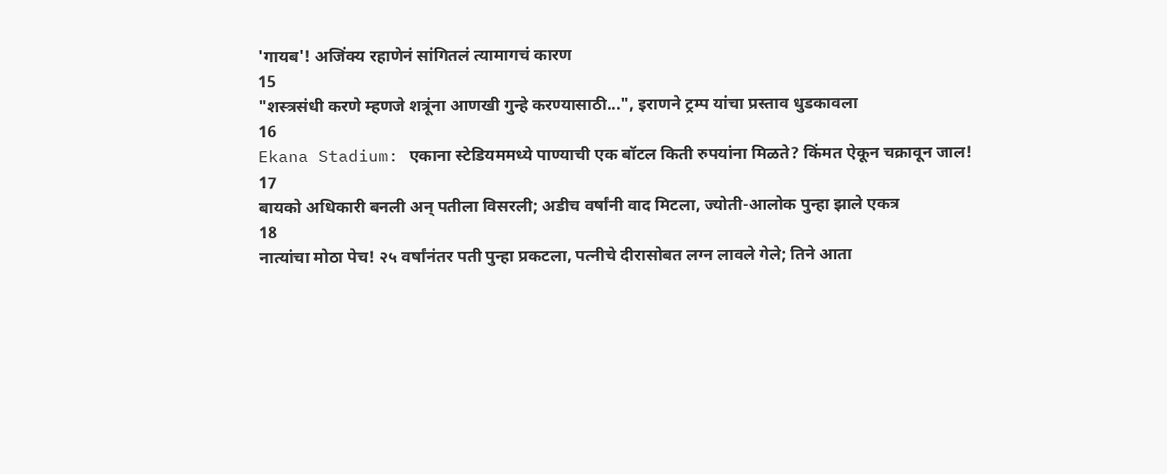'गायब'! अजिंक्य रहाणेनं सांगितलं त्यामागचं कारण
15
"शस्त्रसंधी करणे म्हणजे शत्रूंना आणखी गुन्हे करण्यासाठी...", इराणने ट्रम्प यांचा प्रस्ताव धुडकावला
16
Ekana Stadium: एकाना स्टेडियममध्ये पाण्याची एक बॉटल किती रुपयांना मिळते? किंमत ऐकून चक्रावून जाल!
17
बायको अधिकारी बनली अन् पतीला विसरली; अडीच वर्षांनी वाद मिटला, ज्योती-आलोक पुन्हा झाले एकत्र
18
नात्यांचा मोठा पेच! २५ वर्षांनंतर पती पुन्हा प्रकटला, पत्नीचे दीरासोबत लग्न लावले गेले; तिने आता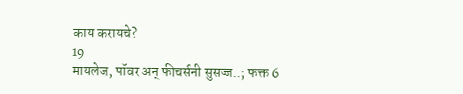काय करायचे?
19
मायलेज, पॉवर अन् फीचर्सनी सुसज्ज..; फक्त 6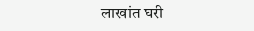लाखांत घरी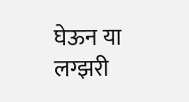घेऊन या लग्झरी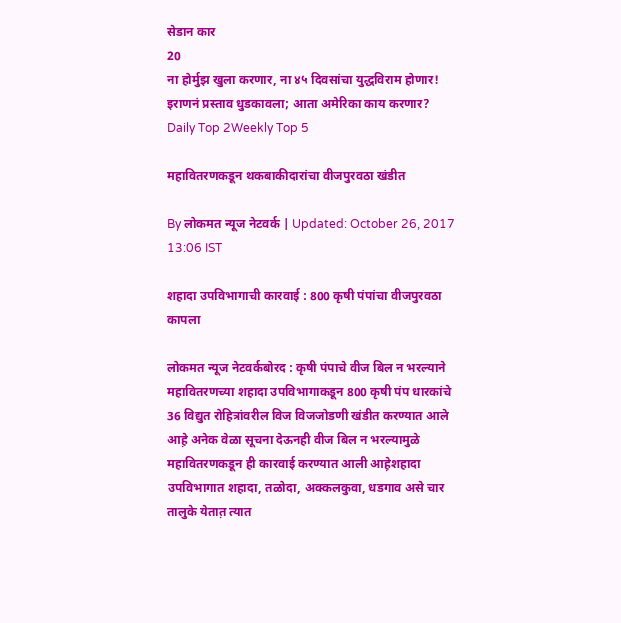सेडान कार
20
ना होर्मुझ खुला करणार, ना ४५ दिवसांचा युद्धविराम होणार! इराणनं प्रस्ताव धुडकावला; आता अमेरिका काय करणार?
Daily Top 2Weekly Top 5

महावितरणकडून थकबाकीदारांचा वीजपुरवठा खंडीत

By लोकमत न्यूज नेटवर्क | Updated: October 26, 2017 13:06 IST

शहादा उपविभागाची कारवाई : 800 कृषी पंपांचा वीजपुरवठा कापला

लोकमत न्यूज नेटवर्कबोरद : कृषी पंपाचे वीज बिल न भरल्याने महावितरणच्या शहादा उपविभागाकडून 800 कृषी पंप धारकांचे 36 विद्युत रोहित्रांवरील विज विजजोडणी खंडीत करण्यात आले आह़े अनेक वेळा सूचना देऊनही वीज बिल न भरल्यामुळे महावितरणकडून ही कारवाई करण्यात आली आह़ेशहादा उपविभागात शहादा, तळोदा, अक्कलकुवा, धडगाव असे चार तालुके येतात़ त्यात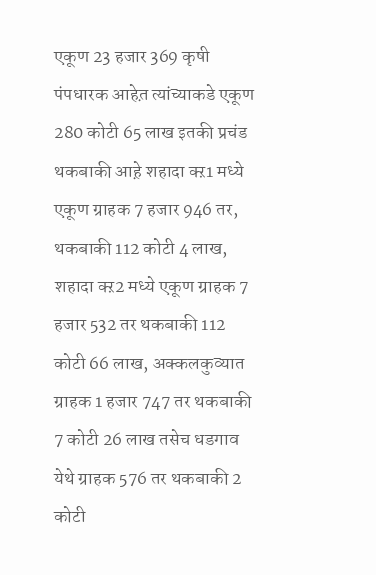एकूण 23 हजार 369 कृषी पंपधारक आहेत़ त्यांच्याकडे एकूण 280 कोटी 65 लाख इतकी प्रचंड थकबाकी आह़े शहादा क्ऱ1 मध्ये एकूण ग्राहक 7 हजार 946 तर, थकबाकी 112 कोटी 4 लाख, शहादा क्ऱ2 मध्ये एकूण ग्राहक 7 हजार 532 तर थकबाकी 112 कोटी 66 लाख, अक्कलकुव्यात ग्राहक 1 हजार 747 तर थकबाकी 7 कोटी 26 लाख तसेच धडगाव येथे ग्राहक 576 तर थकबाकी 2 कोटी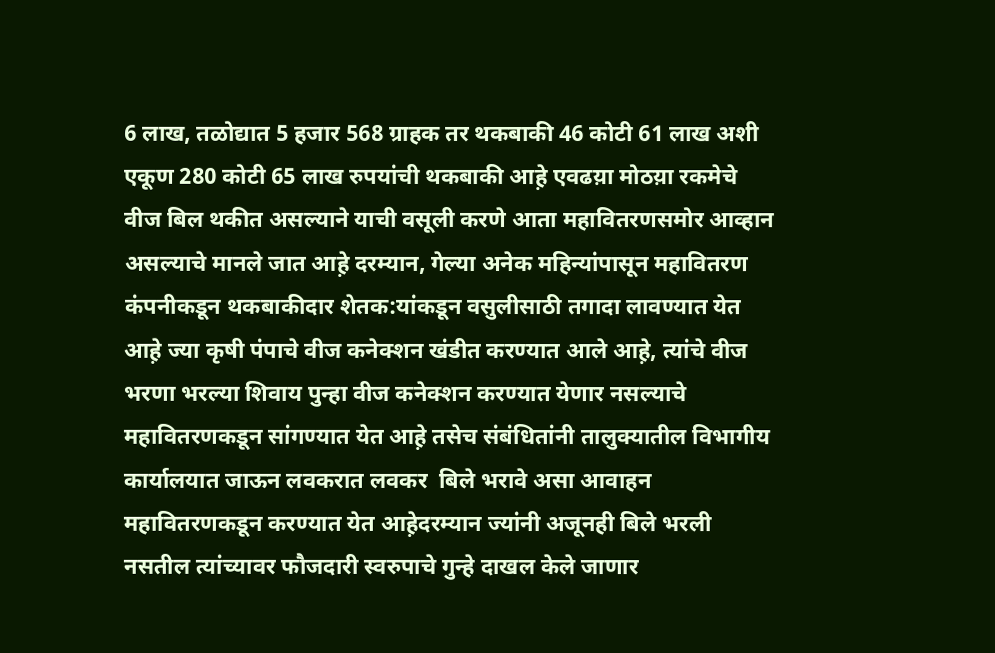6 लाख, तळोद्यात 5 हजार 568 ग्राहक तर थकबाकी 46 कोटी 61 लाख अशी एकूण 280 कोटी 65 लाख रुपयांची थकबाकी आह़े एवढय़ा मोठय़ा रकमेचे वीज बिल थकीत असल्याने याची वसूली करणे आता महावितरणसमोर आव्हान असल्याचे मानले जात आह़े दरम्यान, गेल्या अनेक महिन्यांपासून महावितरण कंपनीकडून थकबाकीदार शेतक:यांकडून वसुलीसाठी तगादा लावण्यात येत आह़े ज्या कृषी पंपाचे वीज कनेक्शन खंडीत करण्यात आले आह़े, त्यांचे वीज भरणा भरल्या शिवाय पुन्हा वीज कनेक्शन करण्यात येणार नसल्याचे महावितरणकडून सांगण्यात येत आह़े तसेच संबंधितांनी तालुक्यातील विभागीय कार्यालयात जाऊन लवकरात लवकर  बिले भरावे असा आवाहन महावितरणकडून करण्यात येत आह़ेदरम्यान ज्यांनी अजूनही बिले भरली नसतील त्यांच्यावर फौजदारी स्वरुपाचे गुन्हे दाखल केले जाणार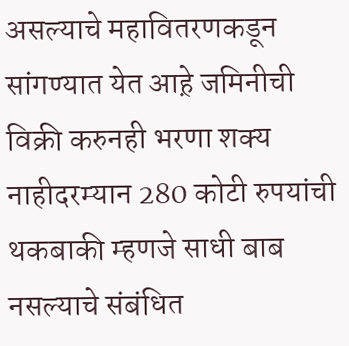असल्याचे महावितरणकडून सांगण्यात येत आह़े जमिनीची विक्री करुनही भरणा शक्य नाहीदरम्यान 280 कोटी रुपयांची थकबाकी म्हणजे साधी बाब नसल्याचे संबंधित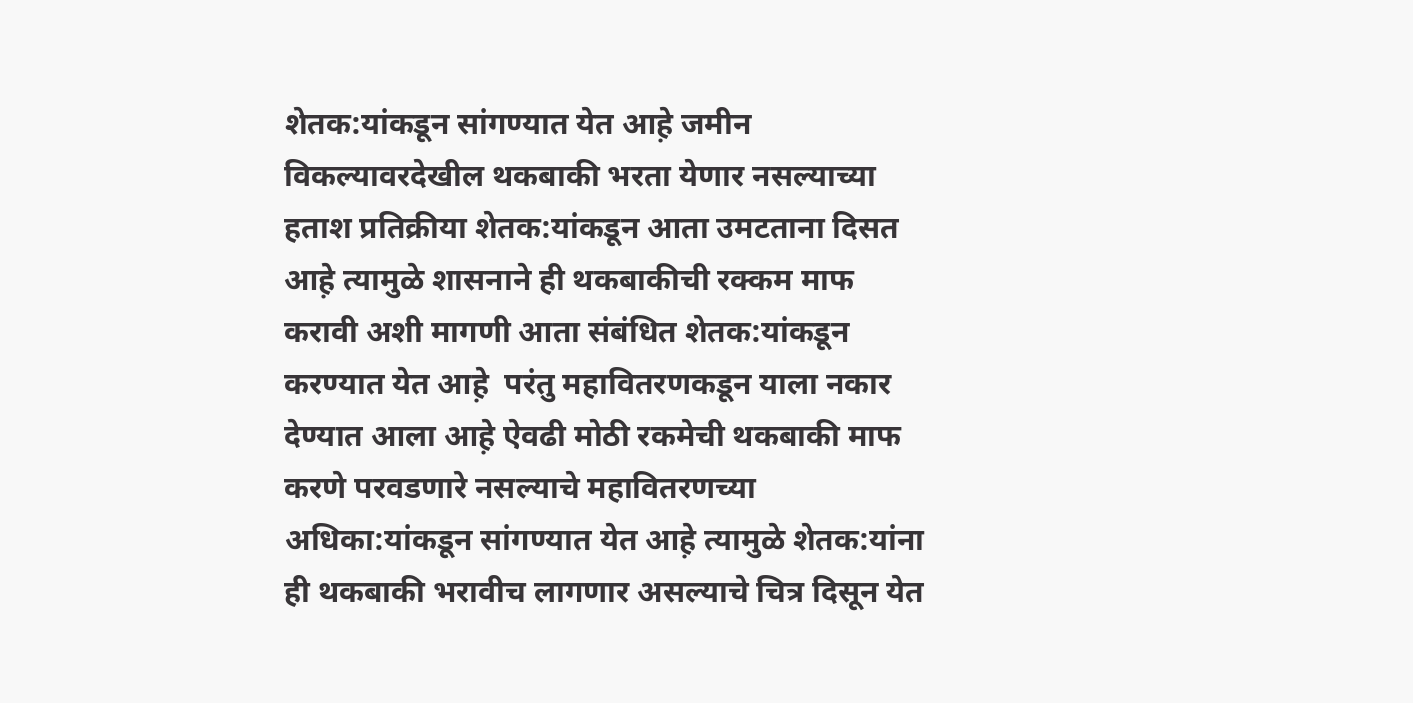शेतक:यांकडून सांगण्यात येत आह़े जमीन विकल्यावरदेखील थकबाकी भरता येणार नसल्याच्या हताश प्रतिक्रीया शेतक:यांकडून आता उमटताना दिसत आह़े त्यामुळे शासनाने ही थकबाकीची रक्कम माफ करावी अशी मागणी आता संबंधित शेतक:यांकडून करण्यात येत आह़े  परंतु महावितरणकडून याला नकार देण्यात आला आह़े ऐवढी मोठी रकमेची थकबाकी माफ करणे परवडणारे नसल्याचे महावितरणच्या अधिका:यांकडून सांगण्यात येत आह़े त्यामुळे शेतक:यांना ही थकबाकी भरावीच लागणार असल्याचे चित्र दिसून येत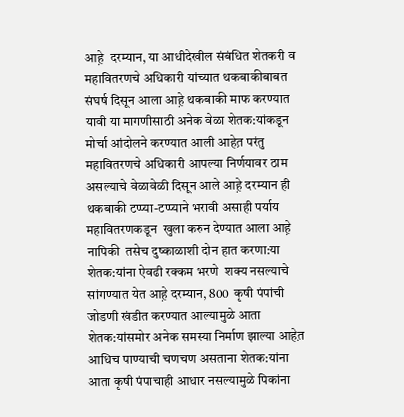आह़े  दरम्यान, या आधीदेखील संबंधित शेतकरी व महावितरणचे अधिकारी यांच्यात थकबाकीबाबत संघर्ष दिसून आला आह़े थकबाकी माफ करण्यात यावी या मागणीसाठी अनेक वेळा शेतक:यांकडून मोर्चा आंदोलने करण्यात आली आहेत़ परंतु महावितरणचे अधिकारी आपल्या निर्णयावर ठाम असल्याचे वेळावेळी दिसून आले आह़े दरम्यान ही थकबाकी टप्प्या-टप्प्याने भरावी असाही पर्याय महावितरणकडून  खुला करुन देण्यात आला आह़े नापिकी  तसेच दुष्काळाशी दोन हात करणा:या शेतक:यांना ऐवढी रक्कम भरणे  शक्य नसल्याचे सांगण्यात येत आह़े दरम्यान, 800  कृषी पंपांची जोडणी खंडीत करण्यात आल्यामुळे आता शेतक:यांसमोर अनेक समस्या निर्माण झाल्या आहेत़ आधिच पाण्याची चणचण असताना शेतक:यांना आता कृषी पंपाचाही आधार नसल्यामुळे पिकांना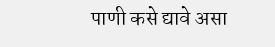पाणी कसे द्यावे असा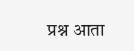प्रश्न आता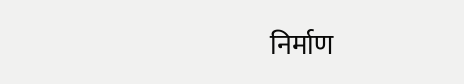निर्माण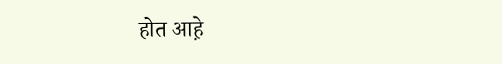होत आह़े